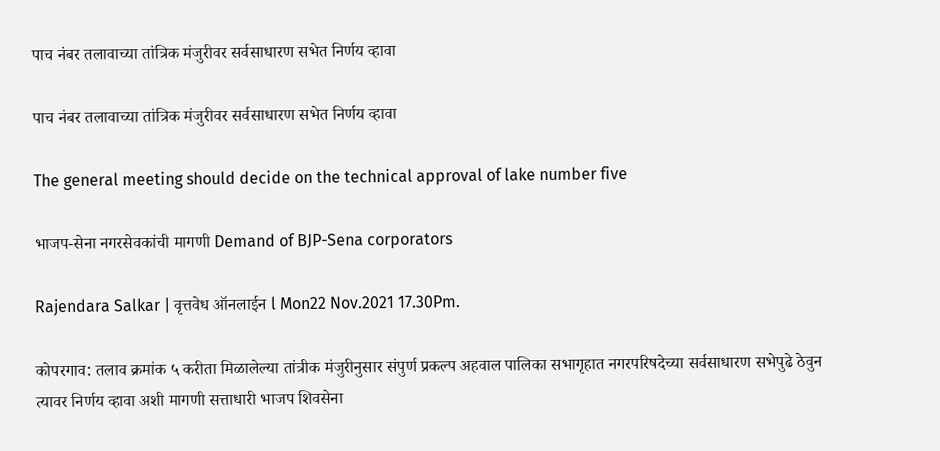पाच नंबर तलावाच्या तांत्रिक मंजुरीवर सर्वसाधारण सभेत निर्णय व्हावा

पाच नंबर तलावाच्या तांत्रिक मंजुरीवर सर्वसाधारण सभेत निर्णय व्हावा

The general meeting should decide on the technical approval of lake number five

भाजप-सेना नगरसेवकांची मागणी Demand of BJP-Sena corporators

Rajendara Salkar | वृत्तवेध ऑनलाईन l Mon22 Nov.2021 17.30Pm.

कोपरगाव: तलाव क्रमांक ५ करीता मिळालेल्या तांत्रीक मंजुरीनुसार संपुर्ण प्रकल्प अहवाल पालिका सभागृहात नगरपरिषदेच्या सर्वसाधारण सभेपुढे ठेवुन त्यावर निर्णय व्हावा अशी मागणी सत्ताधारी भाजप शिवसेना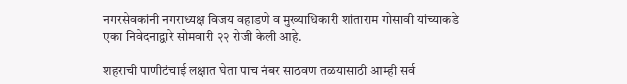नगरसेवकांनी नगराध्यक्ष विजय वहाडणे व मुख्याधिकारी शांताराम गोसावी यांच्याकडे एका निवेदनाद्वारे सोमवारी २२ रोजी केली आहे.

शहराची पाणीटंचाई लक्षात घेता पाच नंबर साठवण तळयासाठी आम्ही सर्व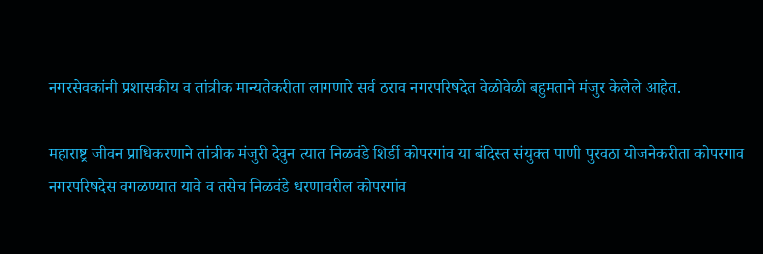नगरसेवकांनी प्रशासकीय व तांत्रीक मान्यतेकरीता लागणारे सर्व ठराव नगरपरिषदेत वेळोवेळी बहुमताने मंजुर केलेले आहेत.

महाराष्ट्र जीवन प्राधिकरणाने तांत्रीक मंजुरी देवुन त्यात निळवंडे शिर्डी कोपरगांव या बंदिस्त संयुक्त पाणी पुरवठा योजनेकरीता कोपरगाव नगरपरिषदेस वगळण्यात यावे व तसेच निळवंडे धरणावरील कोपरगांव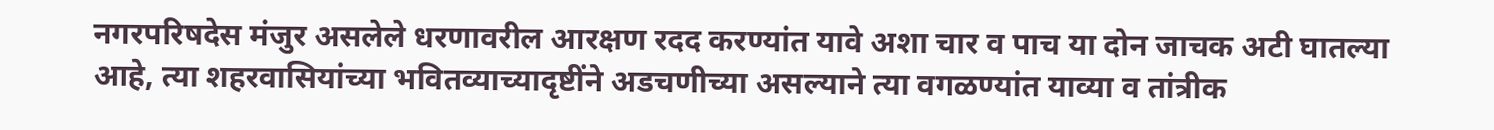नगरपरिषदेस मंजुर असलेले धरणावरील आरक्षण रदद करण्यांत यावे अशा चार व पाच या दोन जाचक अटी घातल्या आहे, त्या शहरवासियांच्या भवितव्याच्यादृष्टींने अडचणीच्या असल्याने त्या वगळण्यांत याव्या व तांत्रीक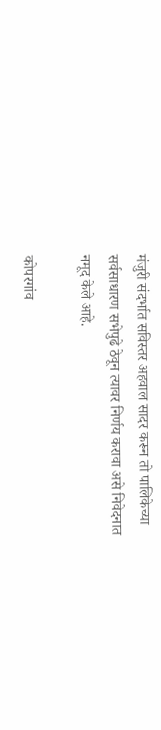मंजुरी संदर्भात सविस्तर अहवाल सादर करून तो पालिकेच्या सर्वसाधारण सभेपुढे ठेवून त्यावर निर्णय करावा असे निवेदनात नमूद केले आहे.

कोपरगांव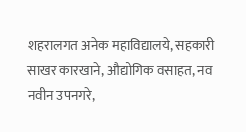शहरालगत अनेक महाविद्यालये, सहकारी साखर कारखाने, औद्योगिक वसाहत, नव नवीन उपनगरे,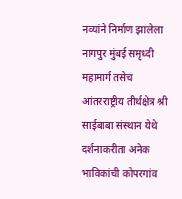नव्यांने निर्माण झालेला नागपुर मुंबई समृध्दी महामार्ग तसेच आंतरराष्ट्रीय तीर्थक्षेत्र श्री साईबाबा संस्थान येथे दर्शनाकरीता अनेक भाविकांची कोपरगांव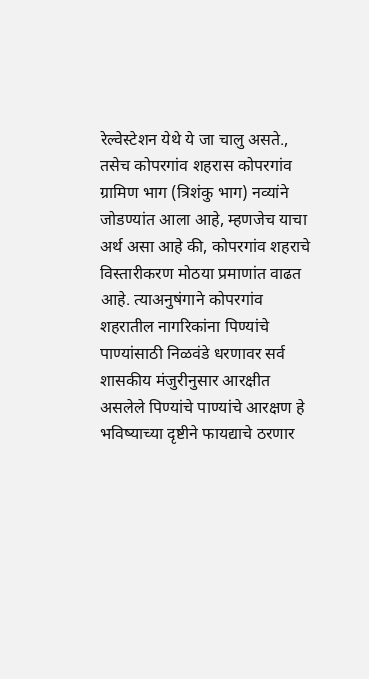रेल्वेस्टेशन येथे ये जा चालु असते., तसेच कोपरगांव शहरास कोपरगांव ग्रामिण भाग (त्रिशंकु भाग) नव्यांने जोडण्यांत आला आहे, म्हणजेच याचा अर्थ असा आहे की, कोपरगांव शहराचे विस्तारीकरण मोठया प्रमाणांत वाढत आहे. त्याअनुषंगाने कोपरगांव शहरातील नागरिकांना पिण्यांचे पाण्यांसाठी निळवंडे धरणावर सर्व शासकीय मंजुरीनुसार आरक्षीत असलेले पिण्यांचे पाण्यांचे आरक्षण हे भविष्याच्या दृष्टीने फायद्याचे ठरणार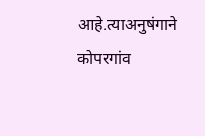आहे.त्याअनुषंगाने कोपरगांव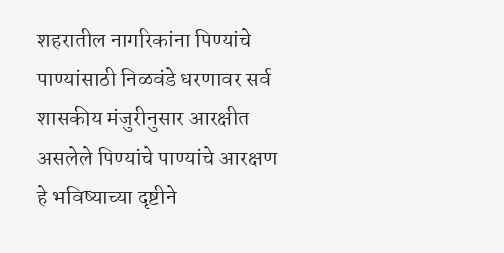शहरातील नागरिकांना पिण्यांचे पाण्यांसाठी निळवंडे धरणावर सर्व शासकीय मंजुरीनुसार आरक्षीत असलेले पिण्यांचे पाण्यांचे आरक्षण हे भविष्याच्या दृष्टीने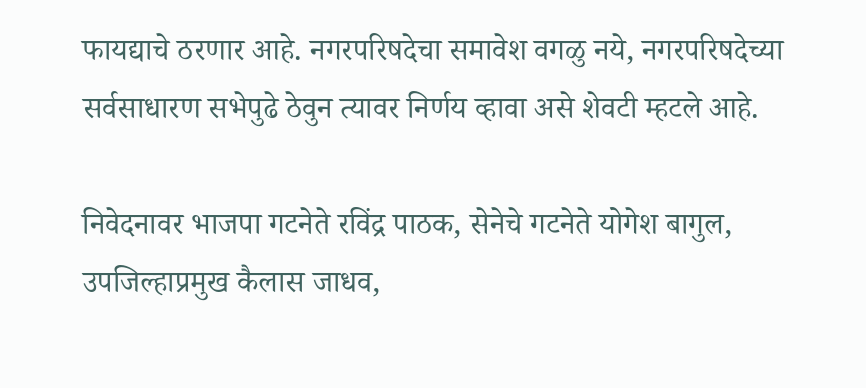फायद्याचे ठरणार आहे. नगरपरिषदेचा समावेश वगळु नये, नगरपरिषदेच्या सर्वसाधारण सभेपुढे ठेवुन त्यावर निर्णय व्हावा असे शेवटी म्हटले आहे.

निवेदनावर भाजपा गटनेते रविंद्र पाठक, सेनेचे गटनेते योगेश बागुल, उपजिल्हाप्रमुख कैलास जाधव,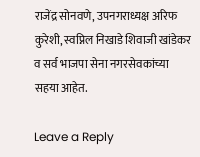राजेंद्र सोनवणे, उपनगराध्यक्ष अरिफ कुरेशी, स्वप्निल निखाडे शिवाजी खांडेकर व सर्व भाजपा सेना नगरसेवकांच्या सहया आहेत.

Leave a Reply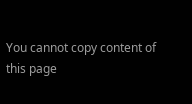You cannot copy content of this page